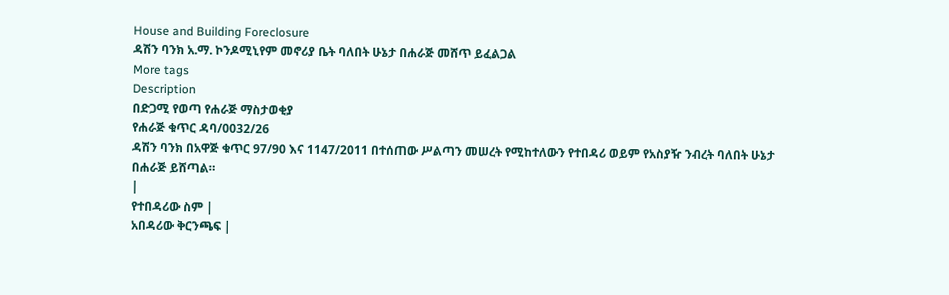House and Building Foreclosure
ዳሽን ባንክ አ.ማ. ኮንዶሚኒየም መኖሪያ ቤት ባለበት ሁኔታ በሐራጅ መሸጥ ይፈልጋል
More tags
Description
በድጋሚ የወጣ የሐራጅ ማስታወቂያ
የሐራጅ ቁጥር ዳባ/0032/26
ዳሽን ባንክ በአዋጅ ቁጥር 97/90 እና 1147/2011 በተሰጠው ሥልጣን መሠረት የሚከተለውን የተበዳሪ ወይም የአስያዥ ንብረት ባለበት ሁኔታ በሐራጅ ይሸጣል።
|
የተበዳሪው ስም |
አበዳሪው ቅርንጫፍ |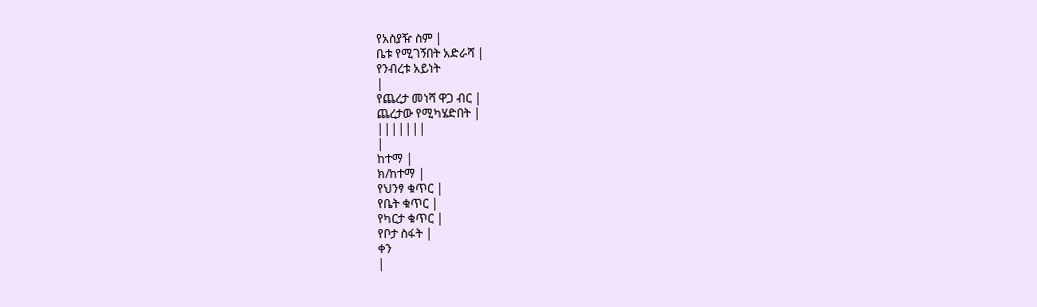የአስያዥ ስም |
ቤቱ የሚገኝበት አድራሻ |
የንብረቱ አይነት
|
የጨረታ መነሻ ዋጋ ብር |
ጨረታው የሚካሄድበት |
|||||||
|
ከተማ |
ክ/ከተማ |
የህንፃ ቁጥር |
የቤት ቁጥር |
የካርታ ቁጥር |
የቦታ ስፋት |
ቀን
|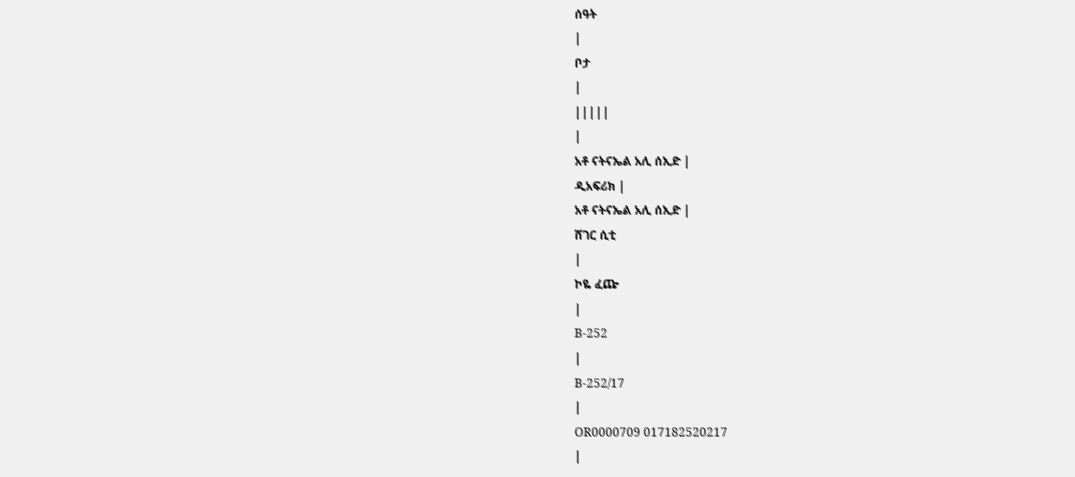ሰዓት
|
ቦታ
|
|||||
|
አቶ ናትናኤል አሊ ሰኢድ |
ዲአፍሪክ |
አቶ ናትናኤል አሊ ሰኢድ |
ሸገር ሲቲ
|
ኮዬ ፈጬ
|
B-252
|
B-252/17
|
OR0000709 017182520217
|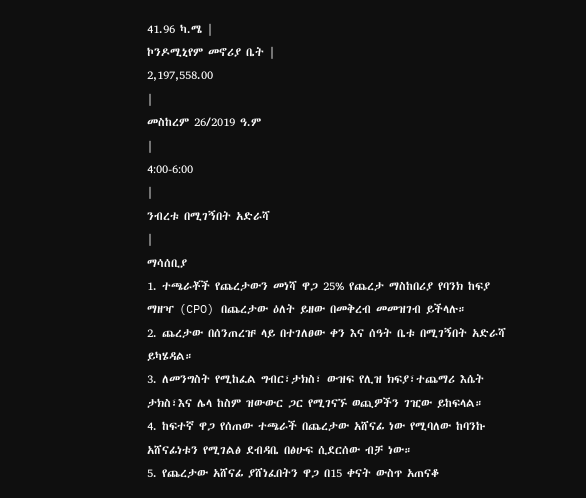41.96 ካ.ሜ |
ኮንዶሚኒየም መኖሪያ ቤት |
2,197,558.00
|
መስከረም 26/2019 ዓ.ም
|
4:00-6:00
|
ንብረቱ በሚገኝበት አድራሻ
|
ማሳሰቢያ
1. ተጫራቾች የጨረታውን መነሻ ዋጋ 25% የጨረታ ማስከበሪያ የባንክ ከፍያ ማዘዣ (CPO) በጨረታው ዕለት ይዘው በመቅረብ መመዝገብ ይችላሉ።
2. ጨረታው በሰንጠረዡ ላይ በተገለፀው ቀን እና ሰዓት ቤቱ በሚገኝበት አድራሻ ይካሄዳል።
3. ለመንግስት የሚከፈል ግብር፣ታክስ፣ ውዝፍ የሊዝ ክፍያ፣ተጨማሪ እሴት ታክስ፣እና ሌላ ከስም ዝውውር ጋር የሚገናኙ ወጪዎችን ገዢው ይከፍላል።
4. ከፍተኛ ዋጋ የሰጠው ተጫራች በጨረታው አሸናፊ ነው የሚባለው ከባንኩ አሸናፊነቱን የሚገልፅ ደብዳቤ በፅሁፍ ሲደርሰው ብቻ ነው።
5. የጨረታው አሸናፊ ያሸነፈበትን ዋጋ በ15 ቀናት ውስጥ አጠናቆ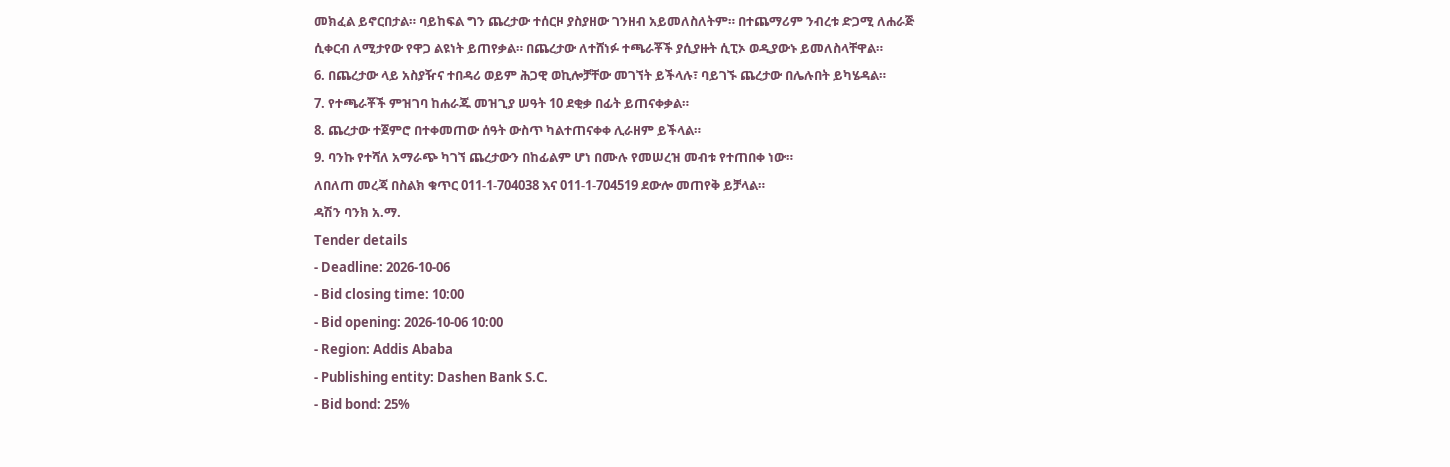መክፈል ይኖርበታል። ባይከፍል ግን ጨረታው ተሰርዞ ያስያዘው ገንዘብ አይመለስለትም። በተጨማሪም ንብረቱ ድጋሚ ለሐራጅ ሲቀርብ ለሚታየው የዋጋ ልዩነት ይጠየቃል። በጨረታው ለተሸነፉ ተጫራቾች ያሲያዙት ሲፒኦ ወዲያውኑ ይመለስላቸዋል።
6. በጨረታው ላይ አስያዥና ተበዳሪ ወይም ሕጋዊ ወኪሎቻቸው መገኘት ይችላሉ፣ ባይገኙ ጨረታው በሌሉበት ይካሄዳል።
7. የተጫራቾች ምዝገባ ከሐራጁ መዝጊያ ሠዓት 10 ደቂቃ በፊት ይጠናቀቃል።
8. ጨረታው ተጀምሮ በተቀመጠው ሰዓት ውስጥ ካልተጠናቀቀ ሊራዘም ይችላል።
9. ባንኩ የተሻለ አማራጭ ካገኘ ጨረታውን በከፊልም ሆነ በሙሉ የመሠረዝ መብቱ የተጠበቀ ነው።
ለበለጠ መረጃ በስልክ ቁጥር 011-1-704038 እና 011-1-704519 ደውሎ መጠየቅ ይቻላል።
ዳሽን ባንክ አ.ማ.
Tender details
- Deadline: 2026-10-06
- Bid closing time: 10:00
- Bid opening: 2026-10-06 10:00
- Region: Addis Ababa
- Publishing entity: Dashen Bank S.C.
- Bid bond: 25%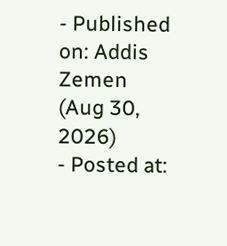- Published on: Addis Zemen (Aug 30, 2026)
- Posted at: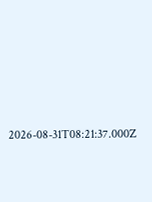2026-08-31T08:21:37.000Z